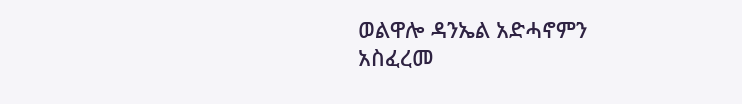ወልዋሎ ዳንኤል አድሓኖምን አስፈረመ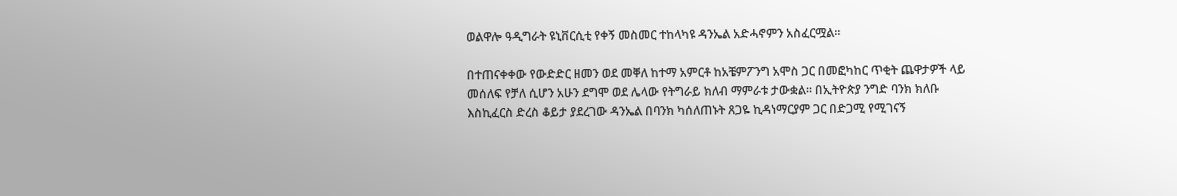ወልዋሎ ዓዲግራት ዩኒቨርሲቲ የቀኝ መስመር ተከላካዩ ዳንኤል አድሓኖምን አስፈርሟል።

በተጠናቀቀው የውድድር ዘመን ወደ መቐለ ከተማ አምርቶ ከአቼምፖንግ አሞስ ጋር በመፎካከር ጥቂት ጨዋታዎች ላይ መሰለፍ የቻለ ሲሆን አሁን ደግሞ ወደ ሌላው የትግራይ ክለብ ማምራቱ ታውቋል። በኢትዮጵያ ንግድ ባንክ ክለቡ እስኪፈርስ ድረስ ቆይታ ያደረገው ዳንኤል በባንክ ካሰለጠኑት ጸጋዬ ኪዳነማርያም ጋር በድጋሚ የሚገናኝ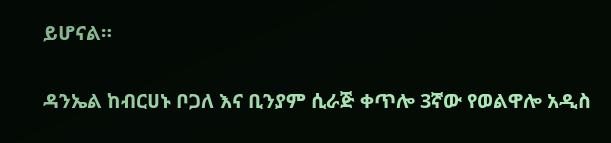ይሆናል።

ዳንኤል ከብርሀኑ ቦጋለ እና ቢንያም ሲራጅ ቀጥሎ 3ኛው የወልዋሎ አዲስ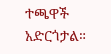ተጫዋች አድርጎታል።